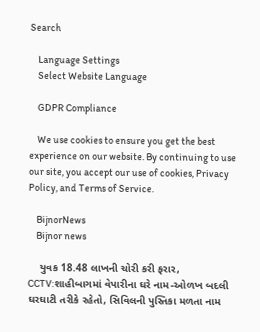Search

    Language Settings
    Select Website Language

    GDPR Compliance

    We use cookies to ensure you get the best experience on our website. By continuing to use our site, you accept our use of cookies, Privacy Policy, and Terms of Service.

    BijnorNews
    Bijnor news

    યુવક 18.48 લાખની ચોરી કરી ફરાર, CCTV:શાહીબાગમાં વેપારીના ઘરે નામ-ઓળખ બદલી ઘરઘાટી તરીકે રહેતો, સિવિલની પુસ્તિકા મળતા નામ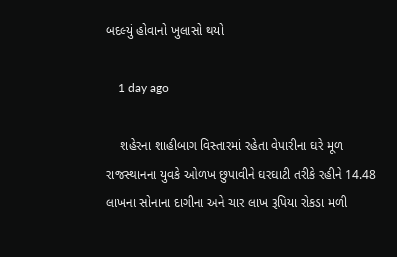બદલ્યું હોવાનો ખુલાસો થયો

    1 day ago

    શહેરના શાહીબાગ વિસ્તારમાં રહેતા વેપારીના ઘરે મૂળ રાજસ્થાનના યુવકે ઓળખ છુપાવીને ઘરઘાટી તરીકે રહીને 14.48 લાખના સોનાના દાગીના અને ચાર લાખ રૂપિયા રોકડા મળી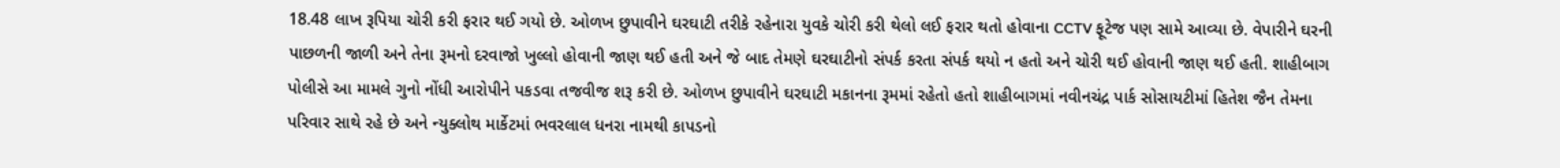18.48 લાખ રૂપિયા ચોરી કરી ફરાર થઈ ગયો છે. ઓળખ છુપાવીને ઘરઘાટી તરીકે રહેનારા યુવકે ચોરી કરી થેલો લઈ ફરાર થતો હોવાના CCTV ફૂટેજ પણ સામે આવ્યા છે. વેપારીને ઘરની પાછળની જાળી અને તેના રૂમનો દરવાજો ખુલ્લો હોવાની જાણ થઈ હતી અને જે બાદ તેમણે ઘરઘાટીનો સંપર્ક કરતા સંપર્ક થયો ન હતો અને ચોરી થઈ હોવાની જાણ થઈ હતી. શાહીબાગ પોલીસે આ મામલે ગુનો નોંધી આરોપીને પકડવા તજવીજ શરૂ કરી છે. ઓળખ છુપાવીને ઘરઘાટી મકાનના રૂમમાં રહેતો હતો શાહીબાગમાં નવીનચંદ્ર પાર્ક સોસાયટીમાં હિતેશ જૈન તેમના પરિવાર સાથે રહે છે અને ન્યુક્લોથ માર્કેટમાં ભવરલાલ ધનરા નામથી કાપડનો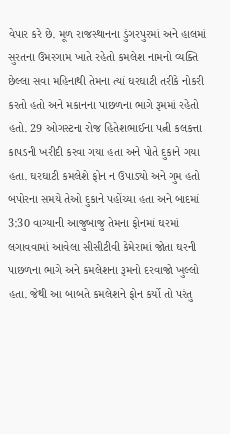વેપાર કરે છે. મૂળ રાજસ્થાનના ડુંગરપુરમાં અને હાલમાં સુરતના ઉમરગામ ખાતે રહેતો કમલેશ નામનો વ્યક્તિ છેલ્લા સવા મહિનાથી તેમના ત્યાં ઘરઘાટી તરીકે નોકરી કરતો હતો અને મકાનના પાછળના ભાગે રૂમમાં રહેતો હતો. 29 ઓગસ્ટના રોજ હિતેશભાઈના પત્ની કલકત્તા કાપડની ખરીદી કરવા ગયા હતા અને પોતે દુકાને ગયા હતા. ઘરઘાટી કમલેશે ફોન ન ઉપાડ્યો અને ગુમ હતો બપોરના સમયે તેઓ દુકાને પહોંચ્યા હતા અને બાદમાં 3:30 વાગ્યાની આજુબાજુ તેમના ફોનમાં ઘરમાં લગાવવામાં આવેલા સીસીટીવી કેમેરામાં જોતા ઘરની પાછળના ભાગે અને કમલેશના રૂમનો દરવાજો ખુલ્લો હતા. જેથી આ બાબતે કમલેશને ફોન કર્યો તો પરંતુ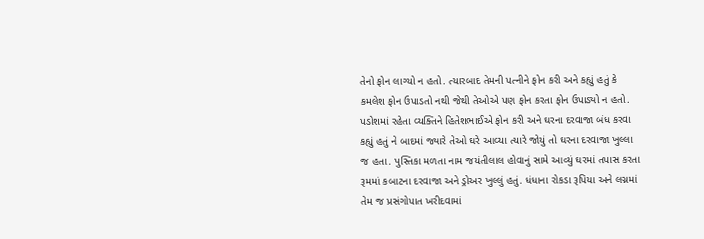તેનો ફોન લાગ્યો ન હતો. ત્યારબાદ તેમની પત્નીને ફોન કરી અને કહ્યું હતું કે કમલેશ ફોન ઉપાડતો નથી જેથી તેઓએ પણ ફોન કરતા ફોન ઉપાડ્યો ન હતો. પડોશમાં રહેતા વ્યક્તિને હિતેશભાઈએ ફોન કરી અને ઘરના દરવાજા બંધ કરવા કહ્યું હતું ને બાદમાં જ્યારે તેઓ ઘરે આવ્યા ત્યારે જોયું તો ઘરના દરવાજા ખુલ્લા જ હતા. પુસ્તિકા મળતા નામ જયંતીલાલ હોવાનું સામે આવ્યું ઘરમાં તપાસ કરતા રૂમમાં કબાટના દરવાજા અને ડ્રોઅર ખુલ્લું હતું. ધંધાના રોકડા રૂપિયા અને લગ્નમાં તેમ જ પ્રસંગોપાત ખરીદવામાં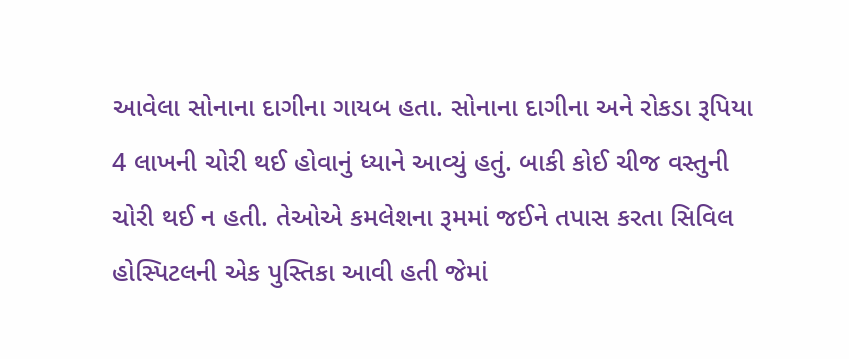આવેલા સોનાના દાગીના ગાયબ હતા. સોનાના દાગીના અને રોકડા રૂપિયા 4 લાખની ચોરી થઈ હોવાનું ધ્યાને આવ્યું હતું. બાકી કોઈ ચીજ વસ્તુની ચોરી થઈ ન હતી. તેઓએ કમલેશના રૂમમાં જઈને તપાસ કરતા સિવિલ હોસ્પિટલની એક પુસ્તિકા આવી હતી જેમાં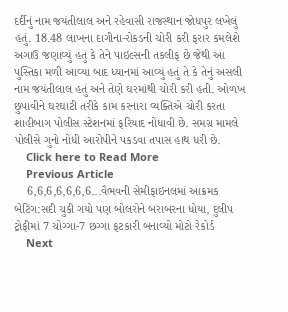દર્દીનું નામ જયંતીલાલ અને રહેવાસી રાજસ્થાન જોધપુર લખેલું હતું. 18.48 લાખના દાગીના-રોકડની ચોરી કરી ફરાર કમલેશે અગાઉ જણાવ્યું હતું કે તેને પાઇલ્સની તકલીફ છે જેથી આ પુસ્તિકા મળી આવ્યા બાદ ધ્યાનમાં આવ્યું હતું તે કે તેનું અસલી નામ જયંતીલાલ હતું અને તેણે ઘરમાંથી ચોરી કરી હતી. ઓળખ છુપાવીને ઘરઘાટી તરીકે કામ કરનારા વ્યક્તિએ ચોરી કરતા શાહીબાગ પોલીસ સ્ટેશનમાં ફરિયાદ નોંધાવી છે. સમગ્ર મામલે પોલીસે ગુનો નોંધી આરોપીને પકડવા તપાસ હાથ ધરી છે.
    Click here to Read More
    Previous Article
    6,6,6,6,6,6,6...વૈભવની સેમીફાઇનલમાં આક્રમક બેટિંગ:સદી ચુકી ગયો પણ બોલરોને બરાબરના ધોયા, દુલીપ ટ્રોફીમાં 7 ચોગ્ગા-7 છગ્ગા ફટકારી બનાવ્યો મોટો રેકોર્ડ
    Next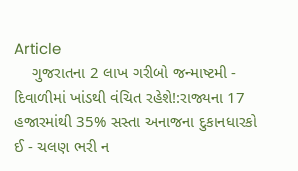Article
    ગુજરાતના 2 લાખ ગરીબો જન્માષ્ટમી - દિવાળીમાં ખાંડથી વંચિત રહેશે!:રાજ્યના 17 હજારમાંથી 35% સસ્તા અનાજના દુકાનધારકો ઈ - ચલણ ભરી ન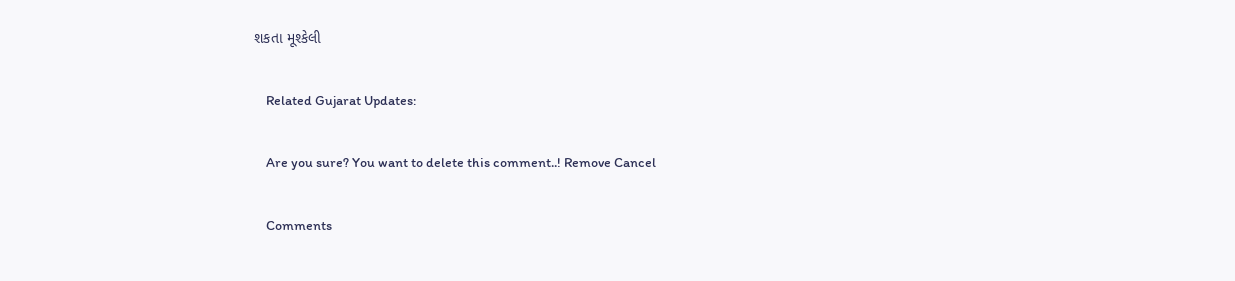શકતા મૂશ્કેલી

    Related Gujarat Updates:

    Are you sure? You want to delete this comment..! Remove Cancel

    Comments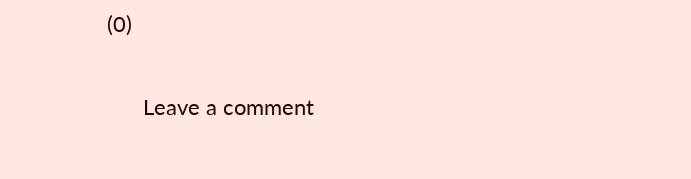(0)

      Leave a comment